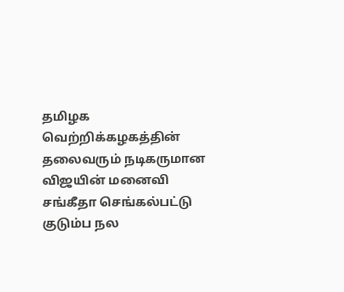தமிழக வெற்றிக்கழகத்தின் தலைவரும் நடிகருமான விஜயின் மனைவி சங்கீதா செங்கல்பட்டு குடும்ப நல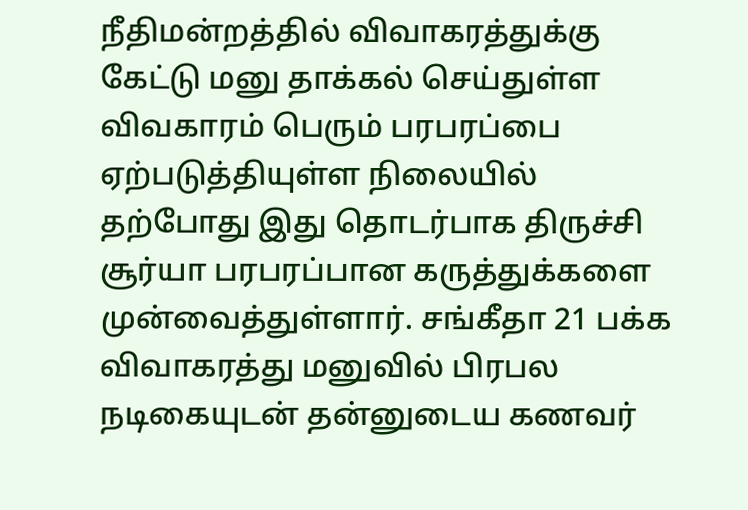நீதிமன்றத்தில் விவாகரத்துக்கு கேட்டு மனு தாக்கல் செய்துள்ள விவகாரம் பெரும் பரபரப்பை ஏற்படுத்தியுள்ள நிலையில் தற்போது இது தொடர்பாக திருச்சி சூர்யா பரபரப்பான கருத்துக்களை முன்வைத்துள்ளார். சங்கீதா 21 பக்க விவாகரத்து மனுவில் பிரபல நடிகையுடன் தன்னுடைய கணவர்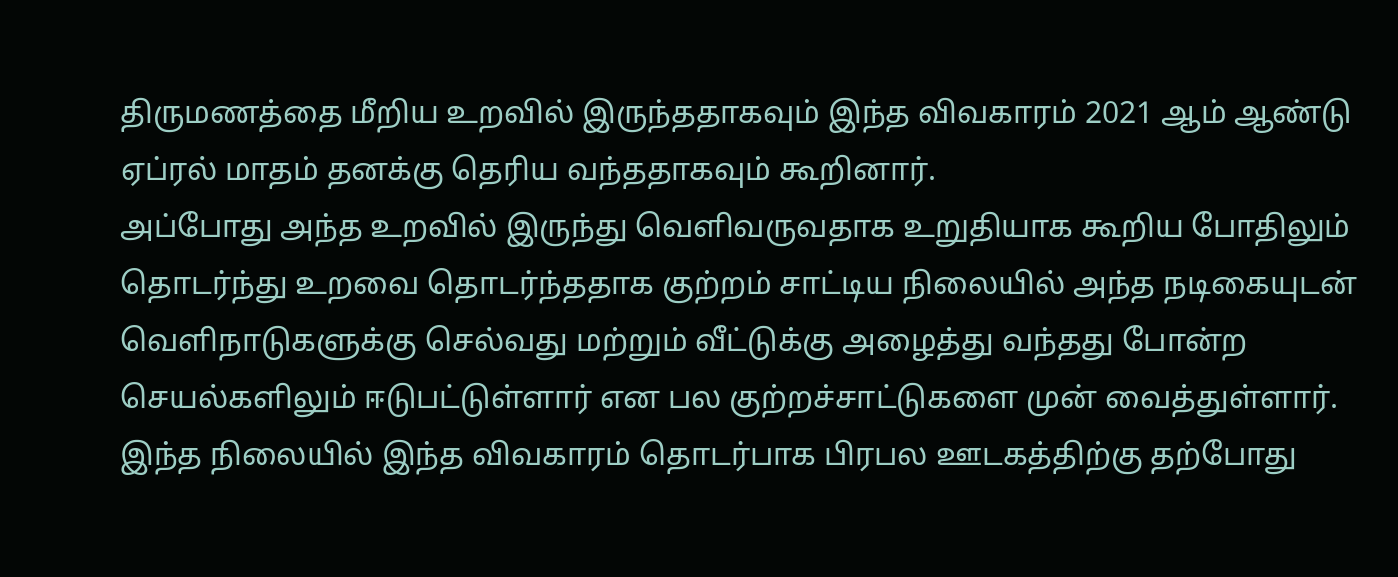திருமணத்தை மீறிய உறவில் இருந்ததாகவும் இந்த விவகாரம் 2021 ஆம் ஆண்டு ஏப்ரல் மாதம் தனக்கு தெரிய வந்ததாகவும் கூறினார்.
அப்போது அந்த உறவில் இருந்து வெளிவருவதாக உறுதியாக கூறிய போதிலும் தொடர்ந்து உறவை தொடர்ந்ததாக குற்றம் சாட்டிய நிலையில் அந்த நடிகையுடன் வெளிநாடுகளுக்கு செல்வது மற்றும் வீட்டுக்கு அழைத்து வந்தது போன்ற செயல்களிலும் ஈடுபட்டுள்ளார் என பல குற்றச்சாட்டுகளை முன் வைத்துள்ளார்.
இந்த நிலையில் இந்த விவகாரம் தொடர்பாக பிரபல ஊடகத்திற்கு தற்போது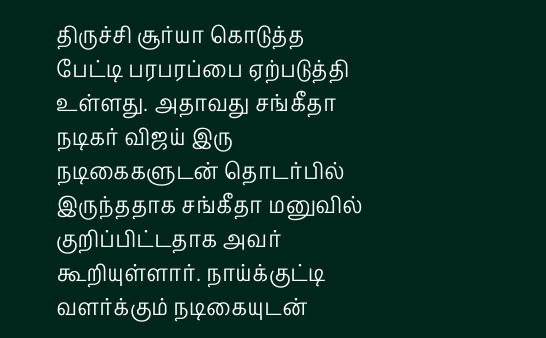திருச்சி சூர்யா கொடுத்த பேட்டி பரபரப்பை ஏற்படுத்தி உள்ளது. அதாவது சங்கீதா நடிகர் விஜய் இரு நடிகைகளுடன் தொடர்பில் இருந்ததாக சங்கீதா மனுவில் குறிப்பிட்டதாக அவர் கூறியுள்ளார். நாய்க்குட்டி வளர்க்கும் நடிகையுடன்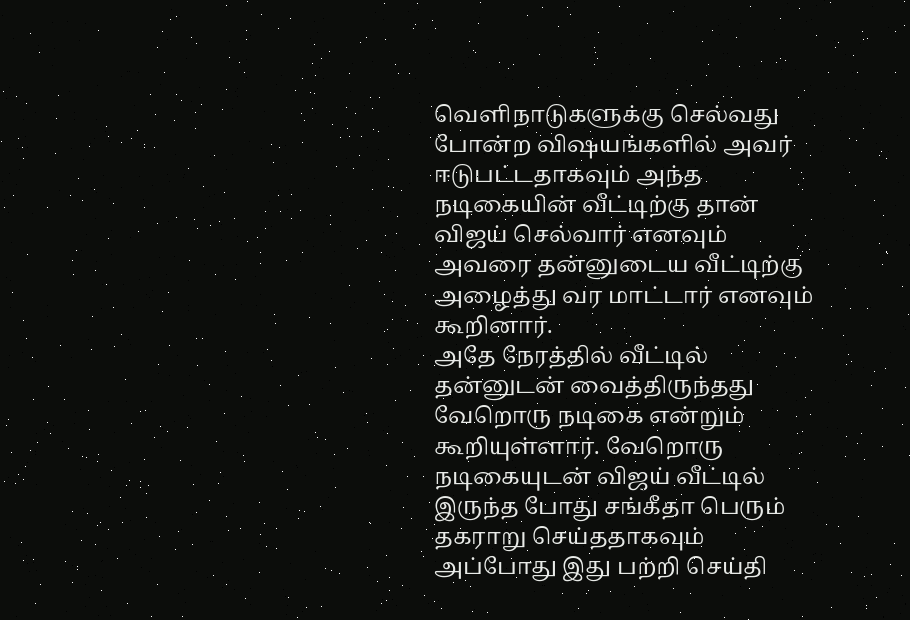வெளிநாடுகளுக்கு செல்வது போன்ற விஷயங்களில் அவர் ஈடுபட்டதாகவும் அந்த நடிகையின் வீட்டிற்கு தான் விஜய் செல்வார் எனவும் அவரை தன்னுடைய வீட்டிற்கு அழைத்து வர மாட்டார் எனவும் கூறினார்.
அதே நேரத்தில் வீட்டில் தன்னுடன் வைத்திருந்தது வேறொரு நடிகை என்றும் கூறியுள்ளார். வேறொரு நடிகையுடன் விஜய் வீட்டில் இருந்த போது சங்கீதா பெரும் தகராறு செய்ததாகவும் அப்போது இது பற்றி செய்தி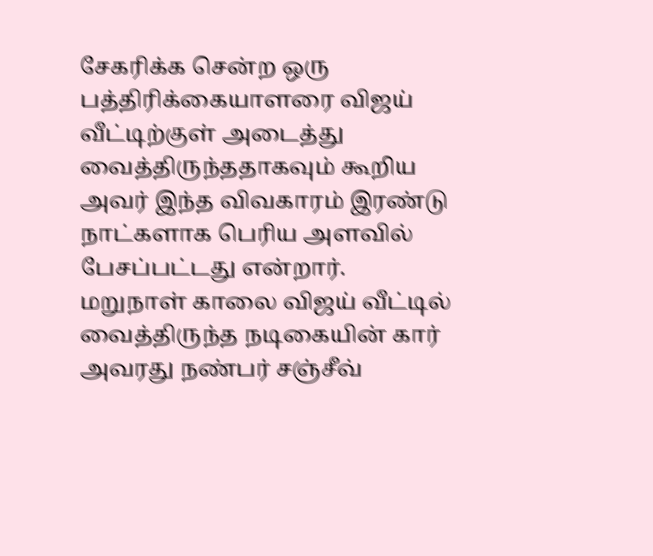சேகரிக்க சென்ற ஒரு பத்திரிக்கையாளரை விஜய் வீட்டிற்குள் அடைத்து வைத்திருந்ததாகவும் கூறிய அவர் இந்த விவகாரம் இரண்டு நாட்களாக பெரிய அளவில் பேசப்பட்டது என்றார்.
மறுநாள் காலை விஜய் வீட்டில் வைத்திருந்த நடிகையின் கார் அவரது நண்பர் சஞ்சீவ்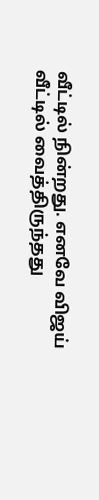வீட்டில் நின்றது. எனவே விஜய் வீட்டில் வைத்திருந்தது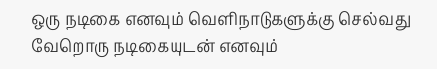ஒரு நடிகை எனவும் வெளிநாடுகளுக்கு செல்வது வேறொரு நடிகையுடன் எனவும்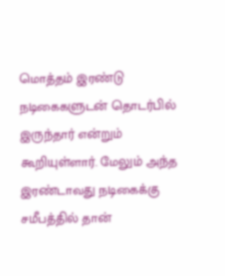மொத்தம் இரண்டு நடிகைகளுடன் தொடர்பில் இருந்தார் என்றும் கூறியுள்ளார். மேலும் அந்த இரண்டாவது நடிகைக்கு சமீபத்தில் தான்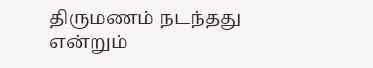திருமணம் நடந்தது என்றும்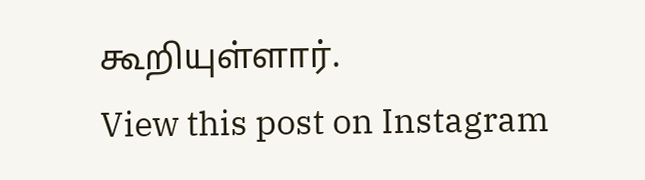கூறியுள்ளார்.
View this post on Instagram